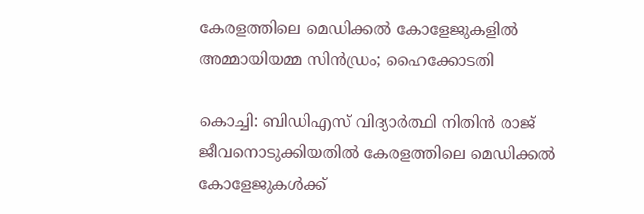കേരളത്തിലെ മെഡിക്കൽ കോളേജുകളിൽ അമ്മായിയമ്മ സിന്‍ഡ്രം; ഹൈക്കോടതി

കൊച്ചി: ബിഡിഎസ് വിദ്യാര്‍ത്ഥി നിതിന്‍ രാജ് ജീവനൊടുക്കിയതിൽ കേരളത്തിലെ മെഡിക്കല്‍ കോളേജുകൾക്ക്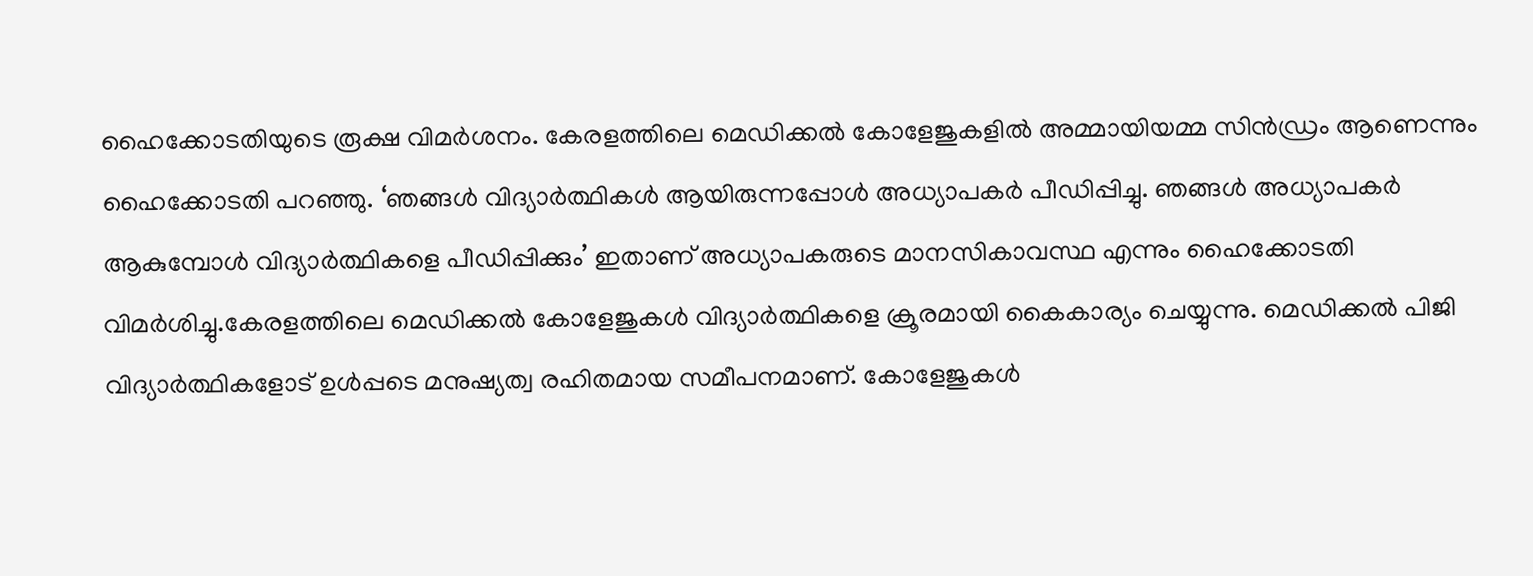ഹൈക്കോടതിയുടെ രൂക്ഷ വിമർശനം. കേരളത്തിലെ മെഡിക്കല്‍ കോളേജുകളില്‍ അമ്മായിയമ്മ സിന്‍ഡ്രം ആണെന്നും ഹൈക്കോടതി പറഞ്ഞു. ‘ഞങ്ങള്‍ വിദ്യാര്‍ത്ഥികള്‍ ആയിരുന്നപ്പോള്‍ അധ്യാപകര്‍ പീഡിപ്പിച്ചു. ഞങ്ങള്‍ അധ്യാപകര്‍ ആകുമ്പോള്‍ വിദ്യാര്‍ത്ഥികളെ പീഡിപ്പിക്കും’ ഇതാണ് അധ്യാപകരുടെ മാനസികാവസ്ഥ എന്നും ഹൈക്കോടതി വിമർശിച്ചു.കേരളത്തിലെ മെഡിക്കല്‍ കോളേജുകള്‍ വിദ്യാര്‍ത്ഥികളെ ക്രൂരമായി കൈകാര്യം ചെയ്യുന്നു. മെഡിക്കല്‍ പിജി വിദ്യാര്‍ത്ഥികളോട് ഉള്‍പ്പടെ മനുഷ്യത്വ രഹിതമായ സമീപനമാണ്. കോളേജുകള്‍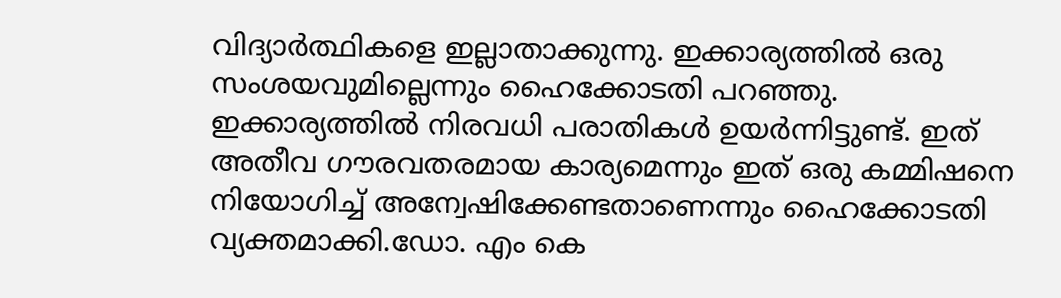വിദ്യാര്‍ത്ഥികളെ ഇല്ലാതാക്കുന്നു. ഇക്കാര്യത്തില്‍ ഒരു സംശയവുമില്ലെന്നും ഹൈക്കോടതി പറഞ്ഞു. ഇക്കാര്യത്തില്‍ നിരവധി പരാതികള്‍ ഉയര്‍ന്നിട്ടുണ്ട്. ഇത് അതീവ ഗൗരവതരമായ കാര്യമെന്നും ഇത് ഒരു കമ്മിഷനെ നിയോഗിച്ച് അന്വേഷിക്കേണ്ടതാണെന്നും ഹൈക്കോടതി വ്യക്തമാക്കി.ഡോ. എം കെ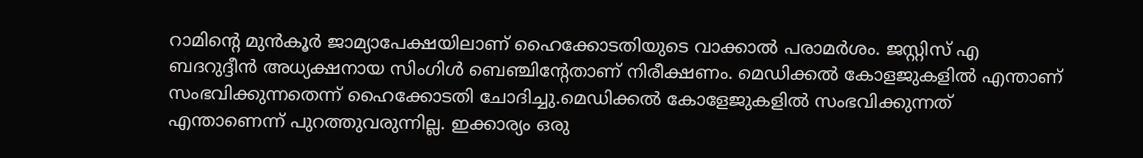റാമിന്റെ മുന്‍കൂര്‍ ജാമ്യാപേക്ഷയിലാണ് ഹൈക്കോടതിയുടെ വാക്കാല്‍ പരാമര്‍ശം. ജസ്റ്റിസ് എ ബദറുദ്ദീന്‍ അധ്യക്ഷനായ സിംഗിള്‍ ബെഞ്ചിന്റേതാണ് നിരീക്ഷണം. മെഡിക്കല്‍ കോളജുകളില്‍ എന്താണ് സംഭവിക്കുന്നതെന്ന് ഹൈക്കോടതി ചോദിച്ചു.മെഡിക്കല്‍ കോളേജുകളില്‍ സംഭവിക്കുന്നത് എന്താണെന്ന് പുറത്തുവരുന്നില്ല. ഇക്കാര്യം ഒരു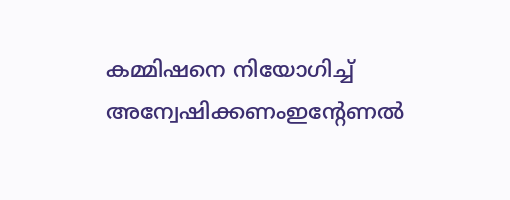കമ്മിഷനെ നിയോഗിച്ച് അന്വേഷിക്കണംഇന്റേണല്‍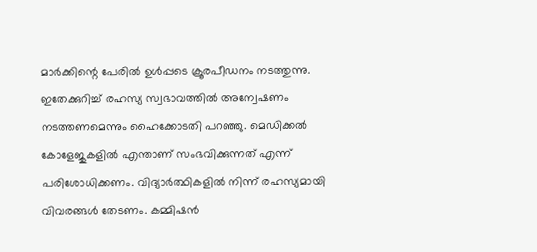മാര്‍ക്കിന്റെ പേരില്‍ ഉള്‍പ്പടെ ക്രൂരപീഡനം നടത്തുന്നു. ഇതേക്കുറിച്ച് രഹസ്യ സ്വഭാവത്തില്‍ അന്വേഷണം നടത്തണമെന്നും ഹൈക്കോടതി പറഞ്ഞു. മെഡിക്കല്‍ കോളേജുകളിൽ എന്താണ് സംഭവിക്കുന്നത് എന്ന് പരിശോധിക്കണം. വിദ്യാര്‍ത്ഥികളില്‍ നിന്ന് രഹസ്യമായി വിവരങ്ങള്‍ തേടണം. കമ്മിഷന്‍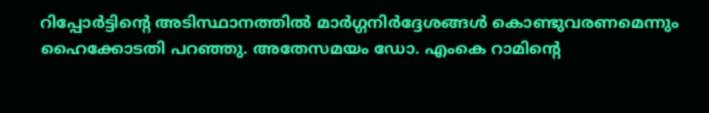റിപ്പോര്‍ട്ടിന്റെ അടിസ്ഥാനത്തില്‍ മാര്‍ഗ്ഗനിര്‍ദ്ദേശങ്ങള്‍ കൊണ്ടുവരണമെന്നും ഹൈക്കോടതി പറഞ്ഞു. അതേസമയം ഡോ. എംകെ റാമിന്റെ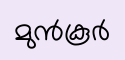മുന്‍കൂര്‍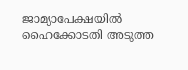ജാമ്യാപേക്ഷയില്‍ ഹൈക്കോടതി അടുത്ത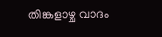തിങ്കളാഴ്ച വാദം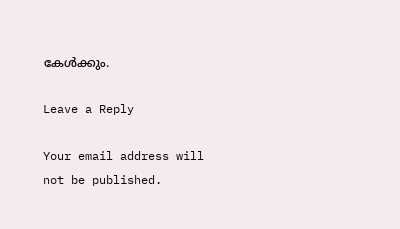കേള്‍ക്കും.

Leave a Reply

Your email address will not be published.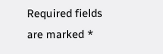Required fields are marked *